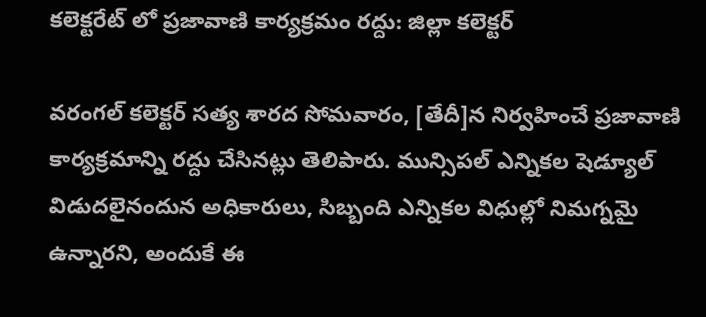కలెక్టరేట్ లో ప్రజావాణి కార్యక్రమం రద్దు: జిల్లా కలెక్టర్

వరంగల్ కలెక్టర్ సత్య శారద సోమవారం, [తేదీ]న నిర్వహించే ప్రజావాణి కార్యక్రమాన్ని రద్దు చేసినట్లు తెలిపారు. మున్సిపల్ ఎన్నికల షెడ్యూల్ విడుదలైనందున అధికారులు, సిబ్బంది ఎన్నికల విధుల్లో నిమగ్నమై ఉన్నారని, అందుకే ఈ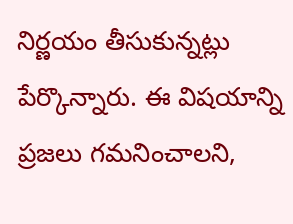నిర్ణయం తీసుకున్నట్లు పేర్కొన్నారు. ఈ విషయాన్ని ప్రజలు గమనించాలని,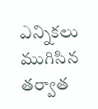ఎన్నికలు ముగిసిన తర్వాత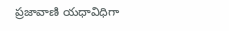ప్రజావాణి యధావిధిగా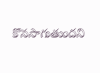కొనసాగుతుందని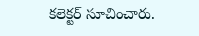కలెక్టర్ సూచించారు.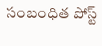సంబంధిత పోస్ట్